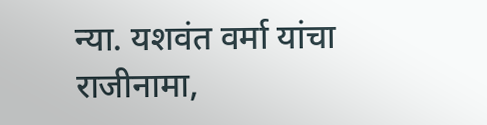न्या. यशवंत वर्मा यांचा राजीनामा,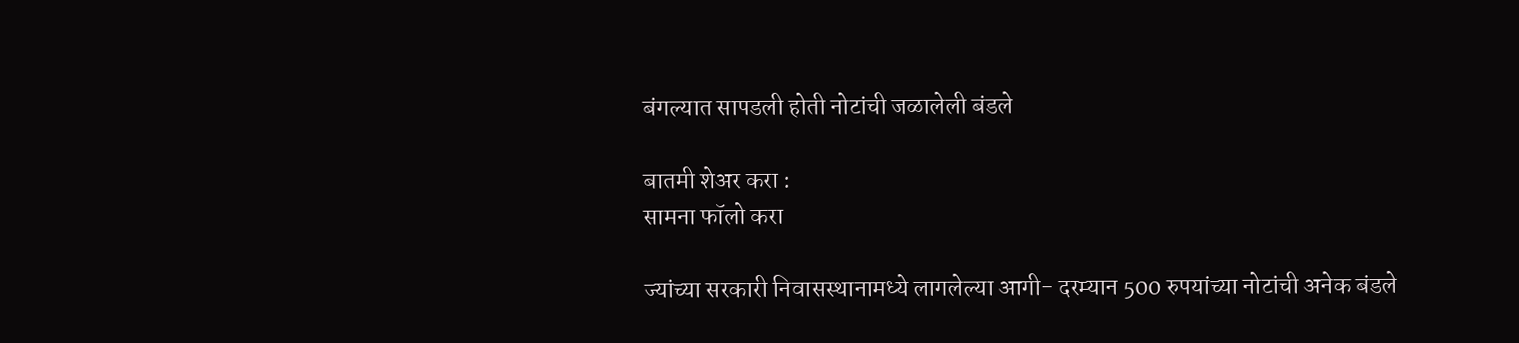बंगल्यात सापडली होती नोटांची जळालेली बंडले

बातमी शेअर करा :
सामना फॉलो करा

ज्यांच्या सरकारी निवासस्थानामध्ये लागलेल्या आगी- दरम्यान 500 रुपयांच्या नोटांची अनेक बंडले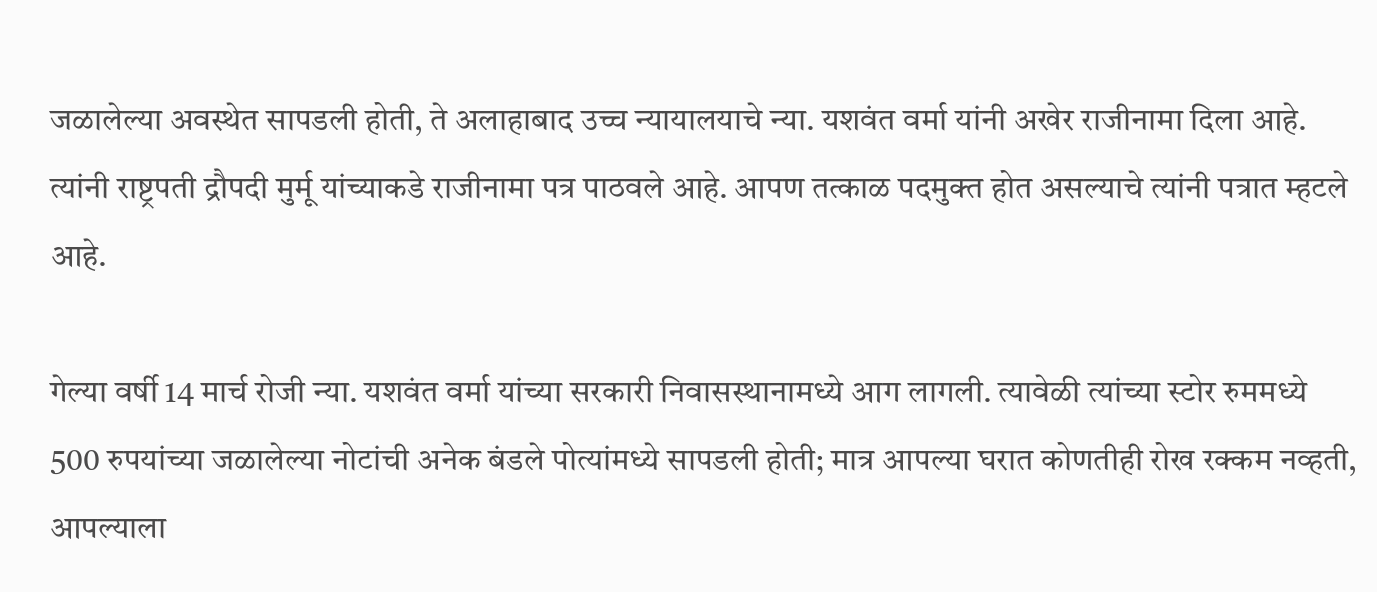जळालेल्या अवस्थेत सापडली होती, ते अलाहाबाद उच्च न्यायालयाचे न्या. यशवंत वर्मा यांनी अखेर राजीनामा दिला आहे. त्यांनी राष्ट्रपती द्रौपदी मुर्मू यांच्याकडे राजीनामा पत्र पाठवले आहे. आपण तत्काळ पदमुक्त होत असल्याचे त्यांनी पत्रात म्हटले आहे.

गेल्या वर्षी 14 मार्च रोजी न्या. यशवंत वर्मा यांच्या सरकारी निवासस्थानामध्ये आग लागली. त्यावेळी त्यांच्या स्टोर रुममध्ये 500 रुपयांच्या जळालेल्या नोटांची अनेक बंडले पोत्यांमध्ये सापडली होती; मात्र आपल्या घरात कोणतीही रोख रक्कम नव्हती, आपल्याला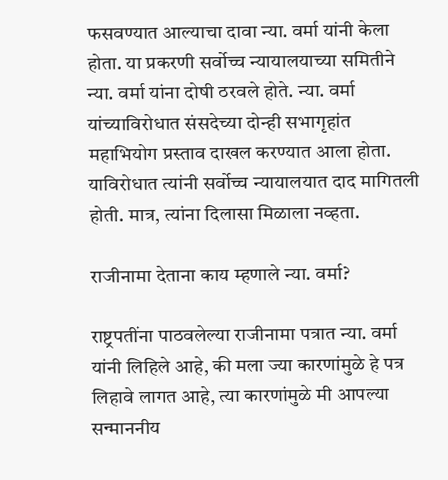फसवण्यात आल्याचा दावा न्या. वर्मा यांनी केला होता. या प्रकरणी सर्वोच्च न्यायालयाच्या समितीने न्या. वर्मा यांना दोषी ठरवले होते. न्या. वर्मा यांच्याविरोधात संसदेच्या दोन्ही सभागृहांत महाभियोग प्रस्ताव दाखल करण्यात आला होता. याविरोधात त्यांनी सर्वोच्च न्यायालयात दाद मागितली होती. मात्र, त्यांना दिलासा मिळाला नव्हता.

राजीनामा देताना काय म्हणाले न्या. वर्मा?

राष्ट्रपतींना पाठवलेल्या राजीनामा पत्रात न्या. वर्मा यांनी लिहिले आहे, की मला ज्या कारणांमुळे हे पत्र लिहावे लागत आहे, त्या कारणांमुळे मी आपल्या सन्माननीय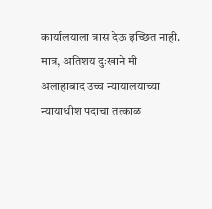कार्यालयाला त्रास देऊ इच्छित नाही. मात्र, अतिशय दुःखाने मी अलाहाबाद उच्च न्यायालयाच्या न्यायाधीश पदाचा तत्काळ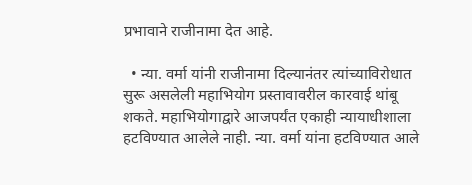प्रभावाने राजीनामा देत आहे.

  • न्या. वर्मा यांनी राजीनामा दिल्यानंतर त्यांच्याविरोधात सुरू असलेली महाभियोग प्रस्तावावरील कारवाई थांबू शकते. महाभियोगाद्वारे आजपर्यंत एकाही न्यायाधीशाला हटविण्यात आलेले नाही. न्या. वर्मा यांना हटविण्यात आले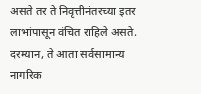असते तर ते निवृत्तीनंतरच्या इतर लाभांपासून वंचित राहिले असते. दरम्यान, ते आता सर्वसामान्य नागरिक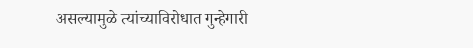असल्यामुळे त्यांच्याविरोधात गुन्हेगारी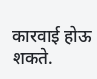कारवाई होऊ शकते.